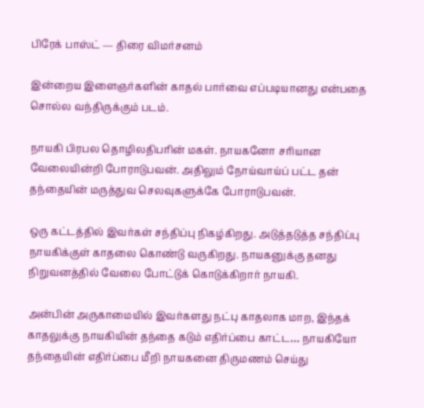பிரேக் பாஸ்ட் — திரை விமர்சனம்

இன்றைய இளைஞர்களின் காதல் பார்வை எப்படியானது என்பதை சொல்ல வந்திருக்கும் படம்.

நாயகி பிரபல தொழிலதிபரின் மகள். நாயகனோ சரியான வேலையின்றி போராடுபவன். அதிலும் நோய்வாய்ப் பட்ட தன் தந்தையின் மருத்துவ செலவுகளுக்கே போராடுபவன்.

ஒரு கட்டத்தில் இவர்கள் சந்திப்பு நிகழ்கிறது. அடுத்தடுத்த சந்திப்பு நாயகிக்குள் காதலை கொண்டு வருகிறது. நாயகனுக்கு தனது நிறுவனத்தில் வேலை போட்டுக் கொடுக்கிறார் நாயகி.

அன்பின் அருகாமையில் இவர்களது நட்பு காதலாக மாற, இந்தக் காதலுக்கு நாயகியின் தந்தை கடும் எதிர்ப்பை காட்ட… நாயகியோ தந்தையின் எதிர்ப்பை மீறி நாயகனை திருமணம் செய்து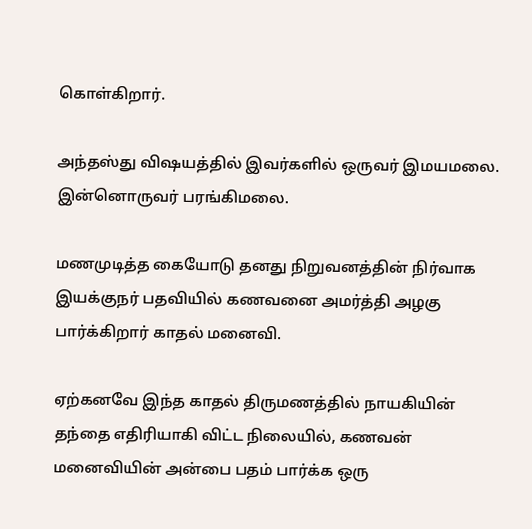கொள்கிறார்.

அந்தஸ்து விஷயத்தில் இவர்களில் ஒருவர் இமயமலை. இன்னொருவர் பரங்கிமலை.

மணமுடித்த கையோடு தனது நிறுவனத்தின் நிர்வாக இயக்குநர் பதவியில் கணவனை அமர்த்தி அழகு பார்க்கிறார் காதல் மனைவி.

ஏற்கனவே இந்த காதல் திருமணத்தில் நாயகியின் தந்தை எதிரியாகி விட்ட நிலையில், கணவன் மனைவியின் அன்பை பதம் பார்க்க ஒரு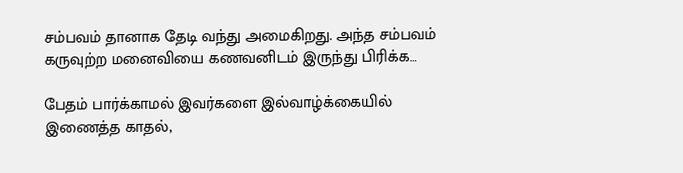சம்பவம் தானாக தேடி வந்து அமைகிறது. அந்த சம்பவம் கருவுற்ற மனைவியை கணவனிடம் இருந்து பிரிக்க…

பேதம் பார்க்காமல் இவர்களை இல்வாழ்க்கையில் இணைத்த காதல்,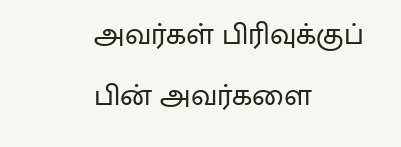அவர்கள் பிரிவுக்குப் பின் அவர்களை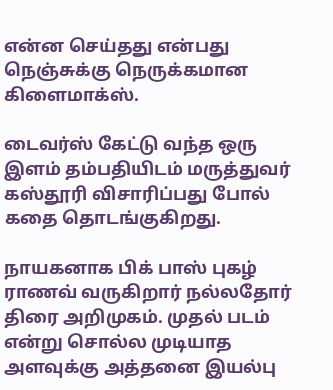என்ன செய்தது என்பது நெஞ்சுக்கு நெருக்கமான கிளைமாக்ஸ்.

டைவர்ஸ் கேட்டு வந்த ஒரு இளம் தம்பதியிடம் மருத்துவர் கஸ்தூரி விசாரிப்பது போல் கதை தொடங்குகிறது.

நாயகனாக பிக் பாஸ் புகழ் ராணவ் வருகிறார் நல்லதோர் திரை அறிமுகம். முதல் படம் என்று சொல்ல முடியாத அளவுக்கு அத்தனை இயல்பு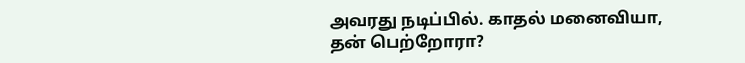அவரது நடிப்பில். காதல் மனைவியா, தன் பெற்றோரா?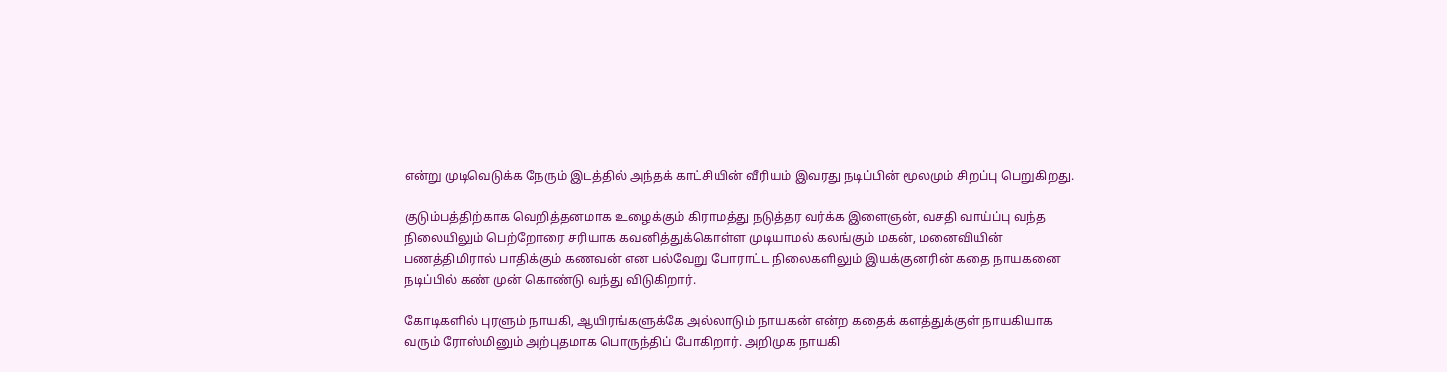என்று முடிவெடுக்க நேரும் இடத்தில் அந்தக் காட்சியின் வீரியம் இவரது நடிப்பின் மூலமும் சிறப்பு பெறுகிறது.

குடும்பத்திற்காக வெறித்தனமாக உழைக்கும் கிராமத்து நடுத்தர வர்க்க இளைஞன், வசதி வாய்ப்பு வந்த நிலையிலும் பெற்றோரை சரியாக கவனித்துக்கொள்ள முடியாமல் கலங்கும் மகன், மனைவியின் பணத்திமிரால் பாதிக்கும் கணவன் என பல்வேறு போராட்ட நிலைகளிலும் இயக்குனரின் கதை நாயகனை நடிப்பில் கண் முன் கொண்டு வந்து விடுகிறார்.

கோடிகளில் புரளும் நாயகி, ஆயிரங்களுக்கே அல்லாடும் நாயகன் என்ற கதைக் களத்துக்குள் நாயகியாக வரும் ரோஸ்மினும் அற்புதமாக பொருந்திப் போகிறார். அறிமுக நாயகி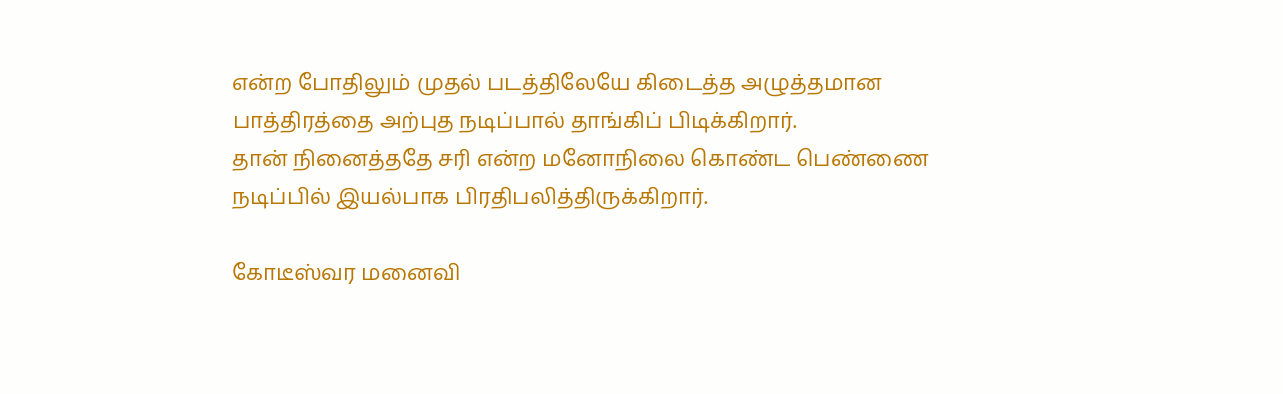என்ற போதிலும் முதல் படத்திலேயே கிடைத்த அழுத்தமான பாத்திரத்தை அற்புத நடிப்பால் தாங்கிப் பிடிக்கிறார்.
தான் நினைத்ததே சரி என்ற மனோநிலை கொண்ட பெண்ணை நடிப்பில் இயல்பாக பிரதிபலித்திருக்கிறார்.

கோடீஸ்வர மனைவி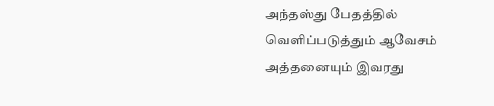அந்தஸ்து பேதத்தில் வெளிப்படுத்தும் ஆவேசம் அத்தனையும் இவரது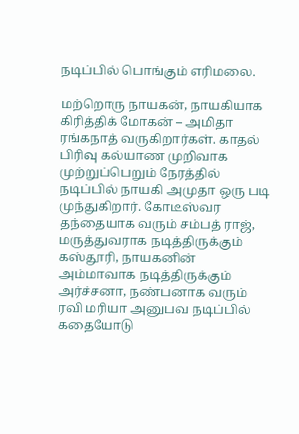நடிப்பில் பொங்கும் எரிமலை.

மற்றொரு நாயகன், நாயகியாக கிரித்திக் மோகன் – அமிதா ரங்கநாத் வருகிறார்கள். காதல் பிரிவு கல்யாண முறிவாக முற்றுப்பெறும் நேரத்தில் நடிப்பில் நாயகி அமுதா ஒரு படி முந்துகிறார். கோடீஸ்வர தந்தையாக வரும் சம்பத் ராஜ், மருத்துவராக நடித்திருக்கும் கஸ்தூரி, நாயகனின் அம்மாவாக நடித்திருக்கும் அர்ச்சனா, நண்பனாக வரும் ரவி மரியா அனுபவ நடிப்பில் கதையோடு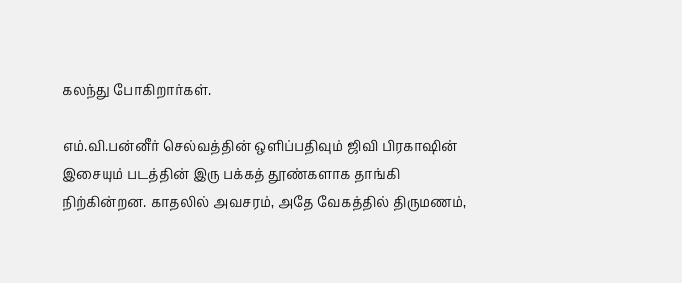கலந்து போகிறார்கள்.

எம்.வி.பன்னீர் செல்வத்தின் ஒளிப்பதிவும் ஜிவி பிரகாஷின் இசையும் படத்தின் இரு பக்கத் தூண்களாக தாங்கி நிற்கின்றன. காதலில் அவசரம், அதே வேகத்தில் திருமணம்,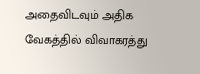அதைவிடவும் அதிக வேகத்தில் விவாகரத்து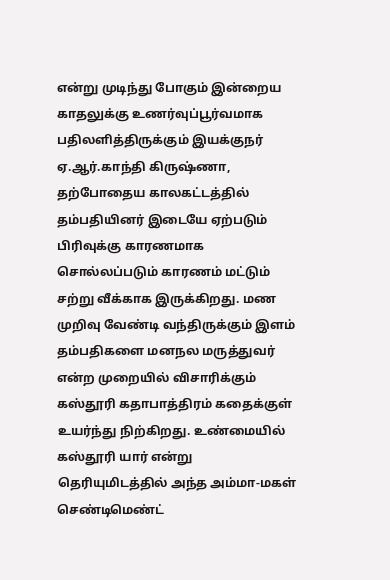என்று முடிந்து போகும் இன்றைய காதலுக்கு உணர்வுப்பூர்வமாக பதிலளித்திருக்கும் இயக்குநர் ஏ.ஆர்.காந்தி கிருஷ்ணா, தற்போதைய காலகட்டத்தில் தம்பதியினர் இடையே ஏற்படும் பிரிவுக்கு காரணமாக சொல்லப்படும் காரணம் மட்டும் சற்று வீக்காக இருக்கிறது. மண முறிவு வேண்டி வந்திருக்கும் இளம் தம்பதிகளை மனநல மருத்துவர் என்ற முறையில் விசாரிக்கும் கஸ்தூரி கதாபாத்திரம் கதைக்குள் உயர்ந்து நிற்கிறது. உண்மையில் கஸ்தூரி யார் என்று தெரியுமிடத்தில் அந்த அம்மா-மகள் செண்டிமெண்ட்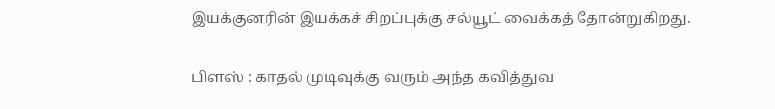இயக்குனரின் இயக்கச் சிறப்புக்கு சல்யூட் வைக்கத் தோன்றுகிறது.

பிளஸ் : காதல் முடிவுக்கு வரும் அந்த கவித்துவ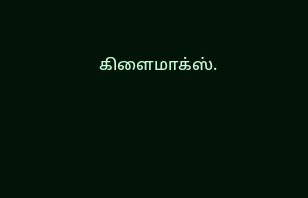கிளைமாக்ஸ்.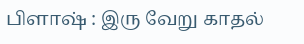பிளாஷ் : இரு வேறு காதல்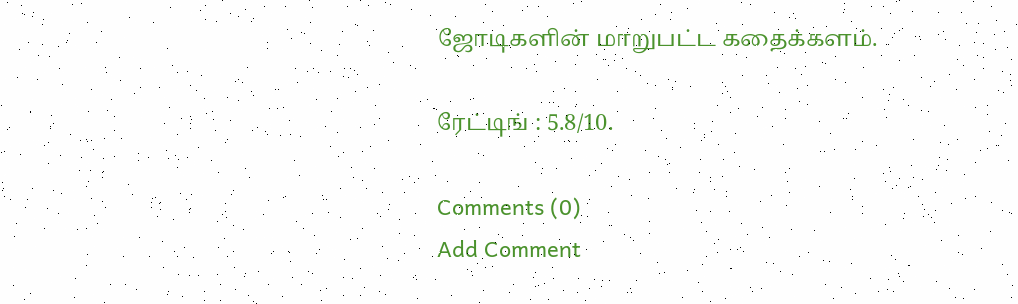ஜோடிகளின் மாறுபட்ட கதைக்களம்.

ரேட்டிங் : 5.8/10.

Comments (0)
Add Comment